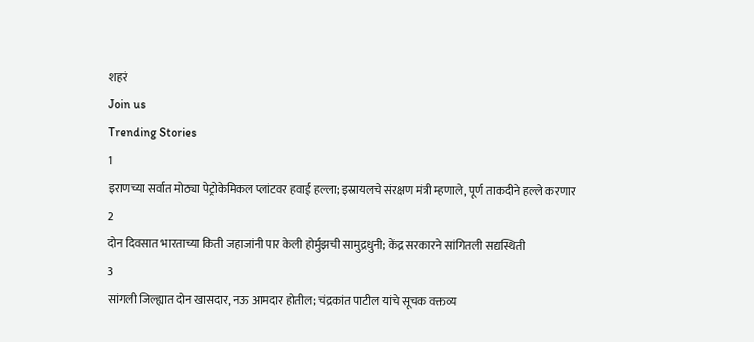शहरं
Join us
Trending Stories
1
इराणच्या सर्वात मोठ्या पेट्रोकेमिकल प्लांटवर हवाई हल्ला; इस्रायलचे संरक्षण मंत्री म्हणाले, पूर्ण ताकदीने हल्ले करणार
2
दोन दिवसात भारताच्या किती जहाजांनी पार केली होर्मुझची सामुद्रधुनी; केंद्र सरकारने सांगितली सद्यस्थिती
3
सांगली जिल्ह्यात दोन खासदार, नऊ आमदार होतील; चंद्रकांत पाटील यांचे सूचक वक्तव्य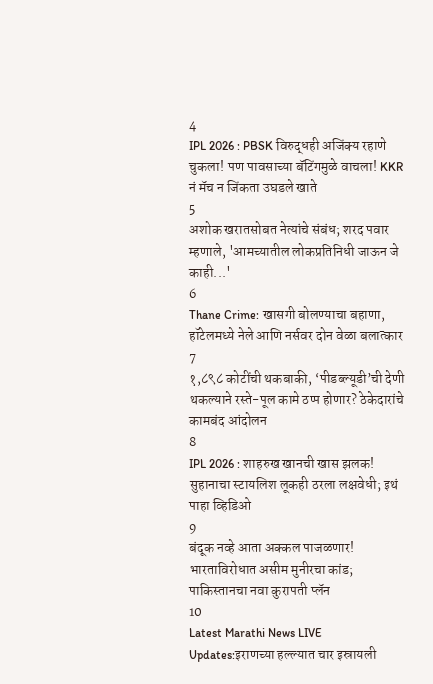4
IPL 2026 : PBSK विरुद्धही अजिंक्य रहाणे चुकला! पण पावसाच्या बॅटिंगमुळे वाचला! KKR नं मॅच न जिंकता उघडले खाते
5
अशोक खरातसोबत नेत्यांचे संबंध; शरद पवार म्हणाले, 'आमच्यातील लोकप्रतिनिधी जाऊन जे काही...'
6
Thane Crime: खासगी बोलण्याचा बहाणा, हॉटेलमध्ये नेले आणि नर्सवर दोन वेळा बलात्कार
7
१,८९८ कोटींची थकबाकी, ‘पीडब्ल्यूडी’ची देणी थकल्याने रस्ते-पूल कामे ठप्प होणार? ठेकेदारांचे कामबंद आंदोलन
8
IPL 2026 : शाहरुख खानची खास झलक! सुहानाचा स्टायलिश लूकही ठरला लक्षवेधी; इथं पाहा व्हिडिओ
9
बंदूक नव्हे आता अक्कल पाजळणार! भारताविरोधात असीम मुनीरचा कांड; पाकिस्तानचा नवा कुरापती प्लॅन
10
Latest Marathi News LIVE Updates:इराणच्या हल्ल्यात चार इस्रायली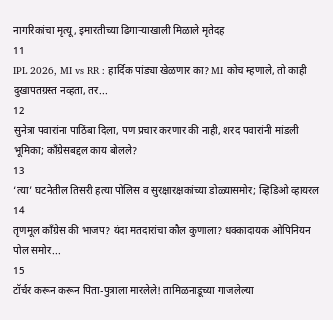नागरिकांचा मृत्यू, इमारतीच्या ढिगाऱ्याखाली मिळाले मृतेदह
11
IPL 2026, MI vs RR : हार्दिक पांड्या खेळणार का? MI कोच म्हणाले, तो काही दुखापतग्रस्त नव्हता, तर...
12
सुनेत्रा पवारांना पाठिंबा दिला, पण प्रचार करणार की नाही, शरद पवारांनी मांडली भूमिका; काँग्रेसबद्दल काय बोलले?
13
‘त्या’ घटनेतील तिसरी हत्या पोलिस व सुरक्षारक्षकांच्या डोळ्यासमोर; व्हिडिओ व्हायरल
14
तृणमूल काँग्रेस की भाजप? यंदा मतदारांचा कौल कुणाला? धक्कादायक ओपिनियन पोल समोर...
15
टॉर्चर करून करून पिता-पुत्राला मारलेले! तामिळनाडूच्या गाजलेल्या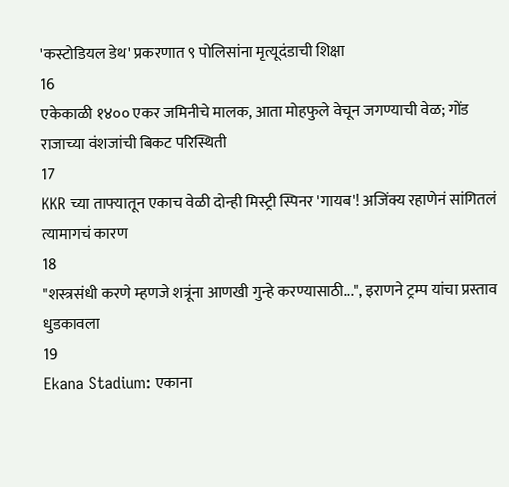'कस्टोडियल डेथ' प्रकरणात ९ पोलिसांना मृत्यूदंडाची शिक्षा
16
एकेकाळी १४०० एकर जमिनीचे मालक, आता मोहफुले वेचून जगण्याची वेळ; गोंड राजाच्या वंशजांची बिकट परिस्थिती
17
KKR च्या ताफ्यातून एकाच वेळी दोन्ही मिस्ट्री स्पिनर 'गायब'! अजिंक्य रहाणेनं सांगितलं त्यामागचं कारण
18
"शस्त्रसंधी करणे म्हणजे शत्रूंना आणखी गुन्हे करण्यासाठी...", इराणने ट्रम्प यांचा प्रस्ताव धुडकावला
19
Ekana Stadium: एकाना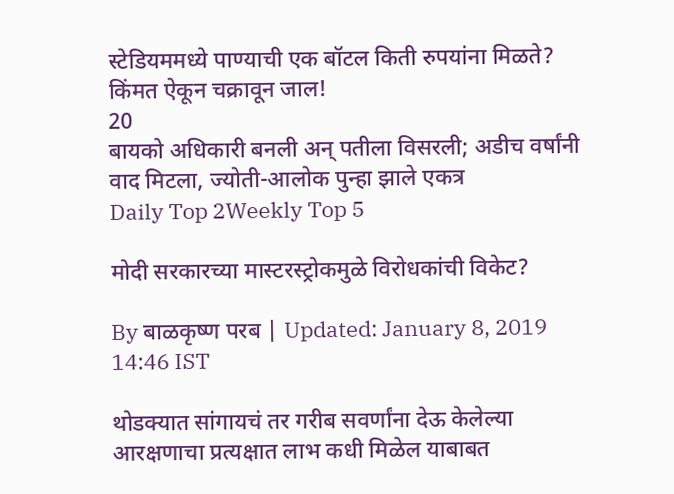स्टेडियममध्ये पाण्याची एक बॉटल किती रुपयांना मिळते? किंमत ऐकून चक्रावून जाल!
20
बायको अधिकारी बनली अन् पतीला विसरली; अडीच वर्षांनी वाद मिटला, ज्योती-आलोक पुन्हा झाले एकत्र
Daily Top 2Weekly Top 5

मोदी सरकारच्या मास्टरस्ट्रोकमुळे विरोधकांची विकेट?

By बाळकृष्ण परब | Updated: January 8, 2019 14:46 IST

थोडक्यात सांगायचं तर गरीब सवर्णांना देऊ केलेल्या आरक्षणाचा प्रत्यक्षात लाभ कधी मिळेल याबाबत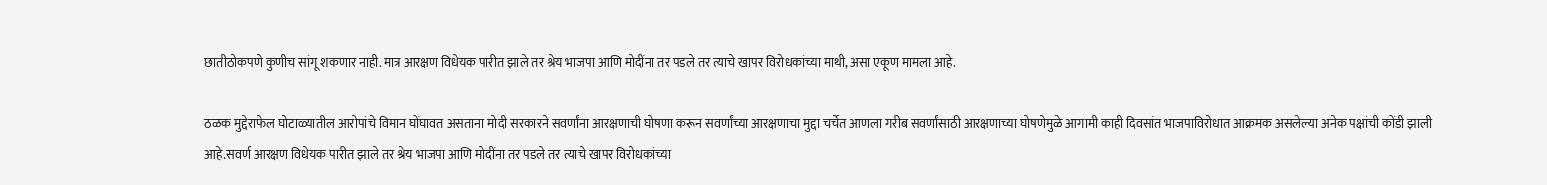छातीठोकपणे कुणीच सांगू शकणार नाही. मात्र आरक्षण विधेयक पारीत झाले तर श्रेय भाजपा आणि मोदींना तर पडले तर त्याचे खापर विरोधकांच्या माथी, असा एकूण मामला आहे.

ठळक मुद्देराफेल घोटाळ्यातील आरोपांचे विमान घोंघावत असताना मोदी सरकारने सवर्णांना आरक्षणाची घोषणा करून सवर्णांच्या आरक्षणाचा मुद्दा चर्चेत आणला गरीब सवर्णांसाठी आरक्षणाच्या घोषणेमुळे आगामी काही दिवसांत भाजपाविरोधात आक्रमक असलेल्या अनेक पक्षांची कोंडी झाली आहे.सवर्ण आरक्षण विधेयक पारीत झाले तर श्रेय भाजपा आणि मोदींना तर पडले तर त्याचे खापर विरोधकांच्या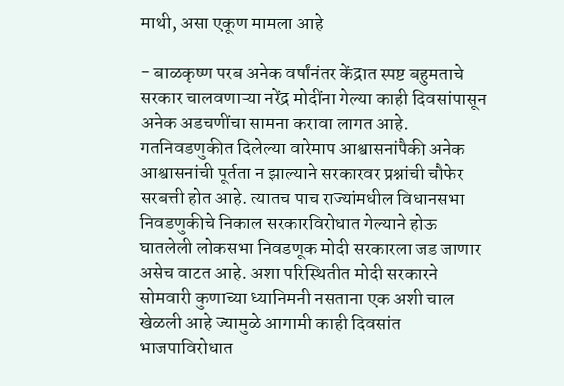माथी, असा एकूण मामला आहे

- बाळकृष्ण परब अनेक वर्षांनंतर केंद्रात स्पष्ट बहुमताचे सरकार चालवणाऱ्या नरेंद्र मोदींना गेल्या काही दिवसांपासून अनेक अडचणींचा सामना करावा लागत आहे. गतनिवडणुकीत दिलेल्या वारेमाप आश्वासनांपैकी अनेक आश्वासनांची पूर्तता न झाल्याने सरकारवर प्रश्नांची चौफेर सरबत्ती होत आहे. त्यातच पाच राज्यांमधील विधानसभा निवडणुकीचे निकाल सरकारविरोधात गेल्याने होऊ घातलेली लोकसभा निवडणूक मोदी सरकारला जड जाणार असेच वाटत आहे. अशा परिस्थितीत मोदी सरकारने सोमवारी कुणाच्या ध्यानिमनी नसताना एक अशी चाल खेळली आहे ज्यामुळे आगामी काही दिवसांत भाजपाविरोधात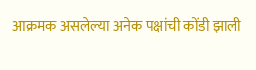आक्रमक असलेल्या अनेक पक्षांची कोंडी झाली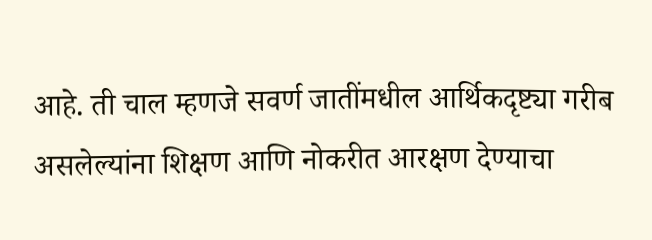आहे. ती चाल म्हणजे सवर्ण जातींमधील आर्थिकदृष्ट्या गरीब असलेल्यांना शिक्षण आणि नोकरीत आरक्षण देण्याचा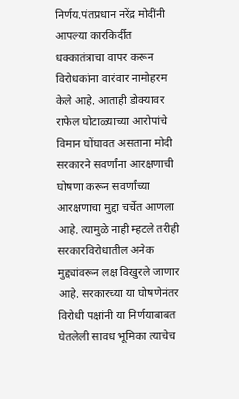निर्णय.पंतप्रधान नरेंद्र मोदींनी आपल्या कारकिर्दीत धक्कातंत्राचा वापर करून विरोधकांना वारंवार नामोहरम केले आहे. आताही डोक्यावर राफेल घोटाळ्याच्या आरोपांचे विमान घोंघावत असताना मोदी सरकारने सवर्णांना आरक्षणाची घोषणा करून सवर्णांच्या आरक्षणाचा मुद्दा चर्चेत आणला आहे. त्यामुळे नाही म्हटले तरीही सरकारविरोधातील अनेक मुद्द्यांवरून लक्ष विखुरले जाणार आहे. सरकारच्या या घोषणेनंतर विरोधी पक्षांनी या निर्णयाबाबत घेतलेली सावध भूमिका त्याचेच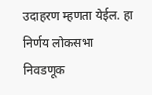उदाहरण म्हणता येईल. हा निर्णय लोकसभा  निवडणूक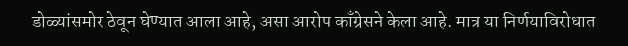डोळ्यांसमोर ठेवून घेण्यात आला आहे, असा आरोप काँग्रेसने केला आहे. मात्र या निर्णयाविरोधात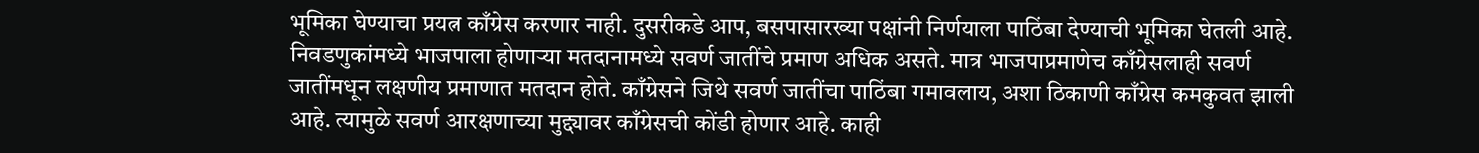भूमिका घेण्याचा प्रयत्न काँग्रेस करणार नाही. दुसरीकडे आप, बसपासारख्या पक्षांनी निर्णयाला पाठिंबा देण्याची भूमिका घेतली आहे. निवडणुकांमध्ये भाजपाला होणाऱ्या मतदानामध्ये सवर्ण जातींचे प्रमाण अधिक असते. मात्र भाजपाप्रमाणेच काँग्रेसलाही सवर्ण जातींमधून लक्षणीय प्रमाणात मतदान होते. काँग्रेसने जिथे सवर्ण जातींचा पाठिंबा गमावलाय, अशा ठिकाणी काँग्रेस कमकुवत झाली आहे. त्यामुळे सवर्ण आरक्षणाच्या मुद्द्यावर काँग्रेसची कोंडी होणार आहे. काही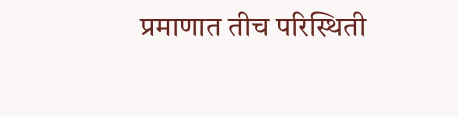प्रमाणात तीच परिस्थिती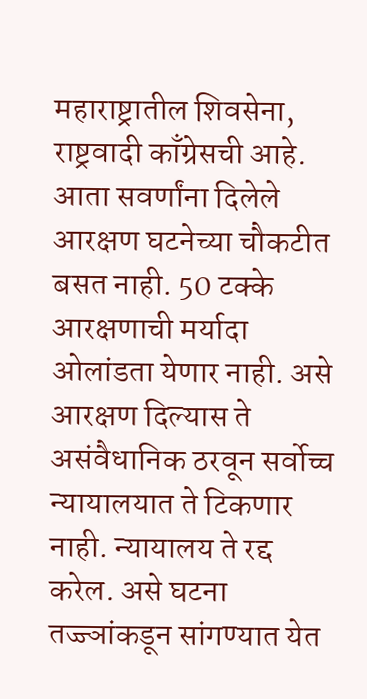महाराष्ट्रातील शिवसेना, राष्ट्रवादी काँग्रेसची आहे.  आता सवर्णांना दिलेले आरक्षण घटनेच्या चौकटीत बसत नाही. 50 टक्के आरक्षणाची मर्यादा ओलांडता येणार नाही. असे आरक्षण दिल्यास ते असंवैधानिक ठरवून सर्वोच्च न्यायालयात ते टिकणार नाही. न्यायालय ते रद्द करेल. असे घटना तज्ज्ञांकडून सांगण्यात येत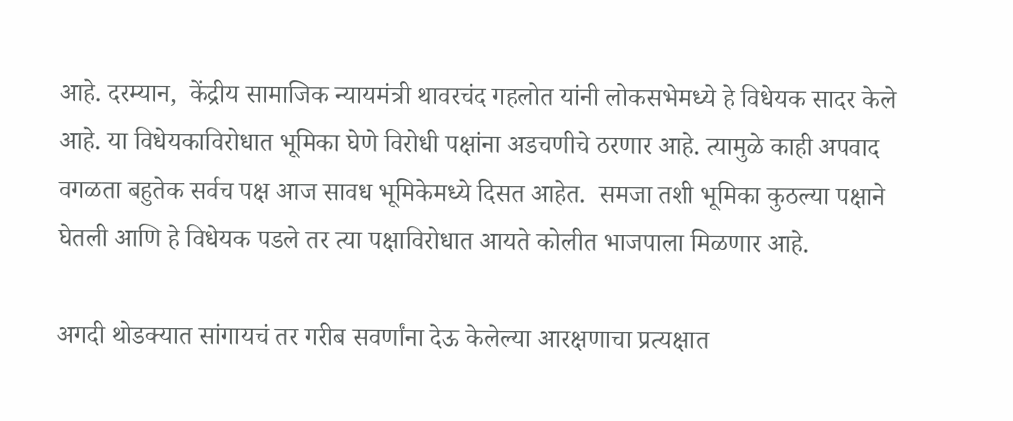आहे. दरम्यान,  केंद्रीय सामाजिक न्यायमंत्री थावरचंद गहलोत यांनी लोकसभेमध्ये हे विधेयक सादर केले आहे. या विधेयकाविरोधात भूमिका घेणे विरोधी पक्षांना अडचणीचे ठरणार आहे. त्यामुळे काही अपवाद वगळता बहुतेक सर्वच पक्ष आज सावध भूमिकेमध्ये दिसत आहेत.  समजा तशी भूमिका कुठल्या पक्षाने घेतली आणि हे विधेयक पडले तर त्या पक्षाविरोधात आयते कोलीत भाजपाला मिळणार आहे.

अगदी थोडक्यात सांगायचं तर गरीब सवर्णांना देऊ केलेल्या आरक्षणाचा प्रत्यक्षात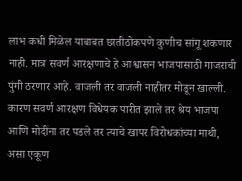लाभ कधी मिळेल याबाबत छातीठोकपणे कुणीच सांगू शकणार नाही. मात्र सवर्ण आरक्षणाचे हे आश्वासन भाजपासाठी गाजराची पुंगी ठरणार आहे. वाजली तर वाजली नाहीतर मोडून खाल्ली. कारण सवर्ण आरक्षण विधेयक पारीत झाले तर श्रेय भाजपा आणि मोदींना तर पडले तर त्याचे खापर विरोधकांच्या माथी, असा एकूण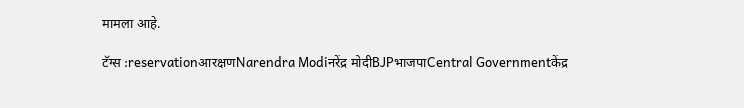मामला आहे.

टॅग्स :reservationआरक्षणNarendra Modiनरेंद्र मोदीBJPभाजपाCentral Governmentकेंद्र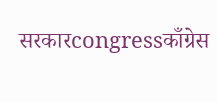सरकारcongressकाँग्रेस